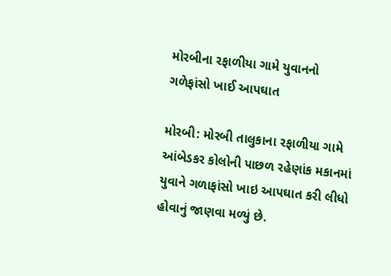મોરબીના રફાળીયા ગામે યુવાનનો ગળેફાંસો ખાઈ આપઘાત

મોરબી: મોરબી તાલુકાના રફાળીયા ગામે આંબેડકર કોલોની પાછળ રહેણાંક મકાનમાં યુવાને ગળાફાંસો ખાઇ આપઘાત કરી લીધો હોવાનું જાણવા મળ્યું છે.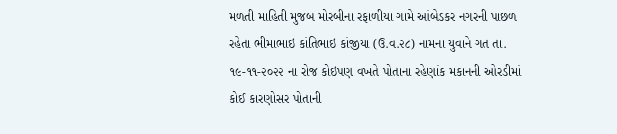મળતી માહિતી મુજબ મોરબીના રફાળીયા ગામે આંબેડકર નગરની પાછળ રહેતા ભીમાભાઇ કાંતિભાઇ કાંજીયા (ઉ.વ.૨૮) નામના યુવાને ગત તા. ૧૯-૧૧-૨૦૨૨ ના રોજ કોઇપણ વખતે પોતાના રહેણાંક મકાનની ઓરડીમાં કોઈ કારણોસર પોતાની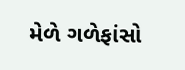મેળે ગળેફાંસો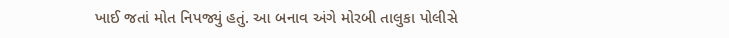ખાઈ જતાં મોત નિપજ્યું હતું. આ બનાવ અંગે મોરબી તાલુકા પોલીસે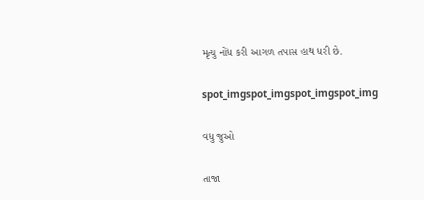મૃત્યુ નોંધ કરી આગળ તપાસ હાથ ધરી છે.

spot_imgspot_imgspot_imgspot_img

વધુ જુઓ

તાજા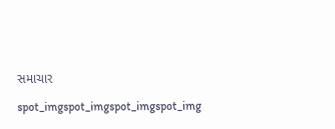સમાચાર

spot_imgspot_imgspot_imgspot_img